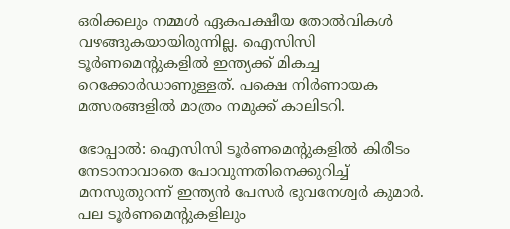ഒരിക്കലും നമ്മള്‍ ഏകപക്ഷീയ തോല്‍വികള്‍ വഴങ്ങുകയായിരുന്നില്ല. ഐസിസി ടൂര്‍ണമെന്റുകളില്‍ ഇന്ത്യക്ക് മികച്ച റെക്കോര്‍ഡാണുള്ളത്. പക്ഷെ നിര്‍ണായക മത്സരങ്ങളില്‍ മാത്രം നമുക്ക് കാലിടറി.

ഭോപ്പാല്‍: ഐസിസി ടൂര്‍ണമെന്റുകളില്‍ കിരീടം നേടാനാവാതെ പോവുന്നതിനെക്കുറിച്ച് മനസുതുറന്ന് ഇന്ത്യന്‍ പേസര്‍ ഭുവനേശ്വര്‍ കുമാര്‍. പല ടൂര്‍ണമെന്റുകളിലും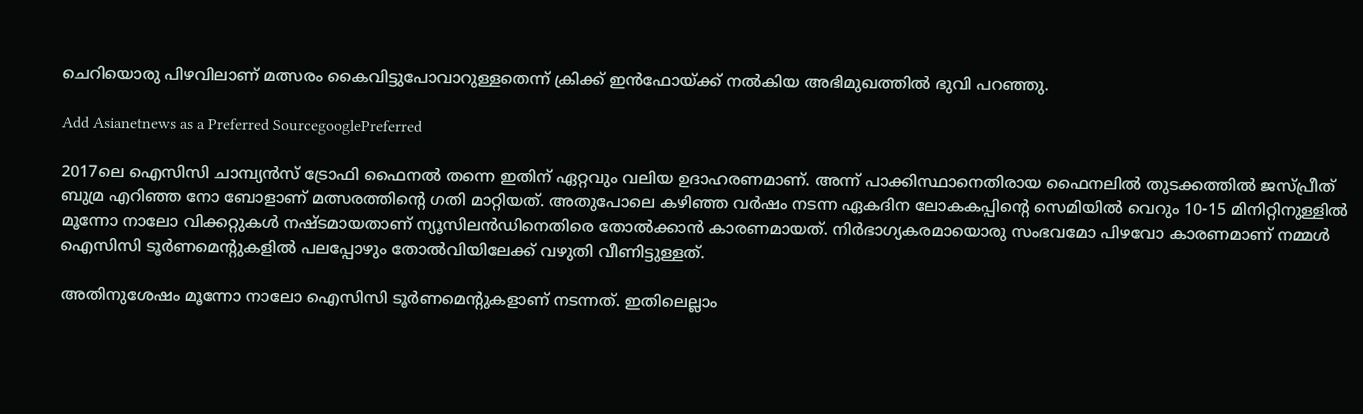ചെറിയൊരു പിഴവിലാണ് മത്സരം കൈവിട്ടുപോവാറുള്ളതെന്ന് ക്രിക്ക് ഇന്‍ഫോയ്ക്ക് നല്‍കിയ അഭിമുഖത്തില്‍ ഭുവി പറഞ്ഞു.

Add Asianetnews as a Preferred SourcegooglePreferred

2017ലെ ഐസിസി ചാമ്പ്യന്‍സ് ട്രോഫി ഫൈനല്‍ തന്നെ ഇതിന് ഏറ്റവും വലിയ ഉദാഹരണമാണ്. അന്ന് പാക്കിസ്ഥാനെതിരായ ഫൈനലില്‍ തുടക്കത്തില്‍ ജസ്പ്രീത് ബുമ്ര എറിഞ്ഞ നോ ബോളാണ് മത്സരത്തിന്റെ ഗതി മാറ്റിയത്. അതുപോലെ കഴിഞ്ഞ വര്‍ഷം നടന്ന ഏകദിന ലോകകപ്പിന്റെ സെമിയില്‍ വെറും 10-15 മിനിറ്റിനുള്ളില്‍ മൂന്നോ നാലോ വിക്കറ്റുകള്‍ നഷ്ടമായതാണ് ന്യൂസിലന്‍ഡിനെതിരെ തോല്‍ക്കാന്‍ കാരണമായത്. നിര്‍ഭാഗ്യകരമായൊരു സംഭവമോ പിഴവോ കാരണമാണ് നമ്മള്‍ ഐസിസി ടൂര്‍ണമെന്റുകളില്‍ പലപ്പോഴും തോല്‍വിയിലേക്ക് വഴുതി വീണിട്ടുള്ളത്.

അതിനുശേഷം മൂന്നോ നാലോ ഐസിസി ടൂര്‍ണമെന്റുകളാണ് നടന്നത്. ഇതിലെല്ലാം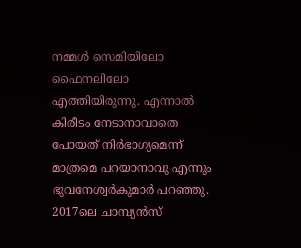നമ്മള്‍ സെമിയിലോ ഫൈനലിലോ എത്തിയിരുന്നു. എന്നാല്‍ കിരീടം നേടാനാവാതെ പോയത് നിര്‍ഭാഗ്യമെന്ന് മാത്രമെ പറയാനാവു എന്നും ഭുവനേശ്വര്‍കുമാര്‍ പറഞ്ഞു. 2017ലെ ചാമ്പ്യന്‍സ്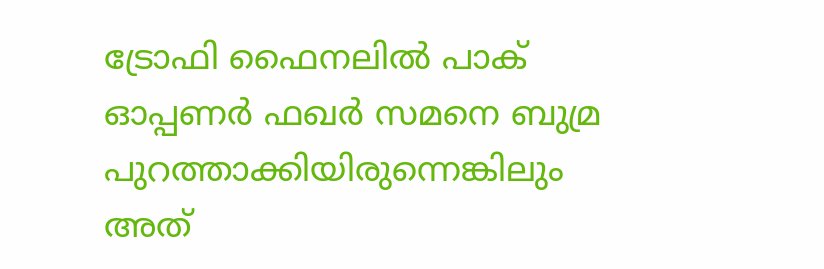ട്രോഫി ഫൈനലില്‍ പാക് ഓപ്പണര്‍ ഫഖര്‍ സമനെ ബുമ്ര പുറത്താക്കിയിരുന്നെങ്കിലും അത്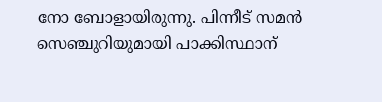നോ ബോളായിരുന്നു. പിന്നീട് സമന്‍ സെഞ്ചുറിയുമായി പാക്കിസ്ഥാന്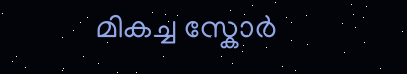മികച്ച സ്കോര്‍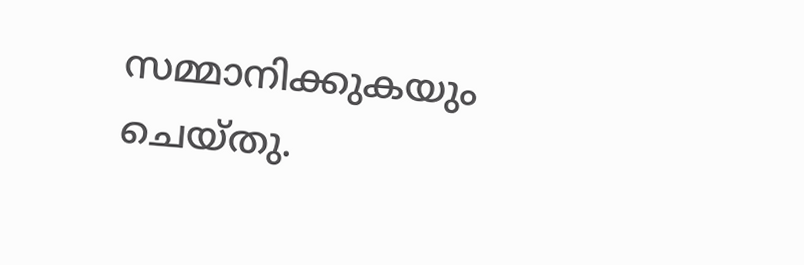സമ്മാനിക്കുകയും ചെയ്തു.